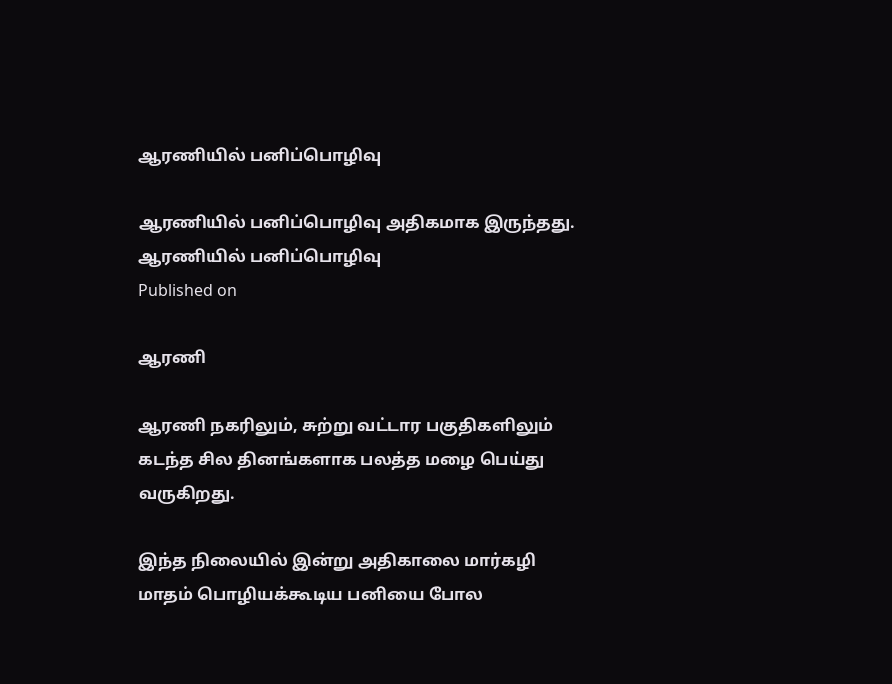ஆரணியில் பனிப்பொழிவு

ஆரணியில் பனிப்பொழிவு அதிகமாக இருந்தது.
ஆரணியில் பனிப்பொழிவு
Published on

ஆரணி

ஆரணி நகரிலும், சுற்று வட்டார பகுதிகளிலும் கடந்த சில தினங்களாக பலத்த மழை பெய்து வருகிறது.

இந்த நிலையில் இன்று அதிகாலை மார்கழி மாதம் பொழியக்கூடிய பனியை போல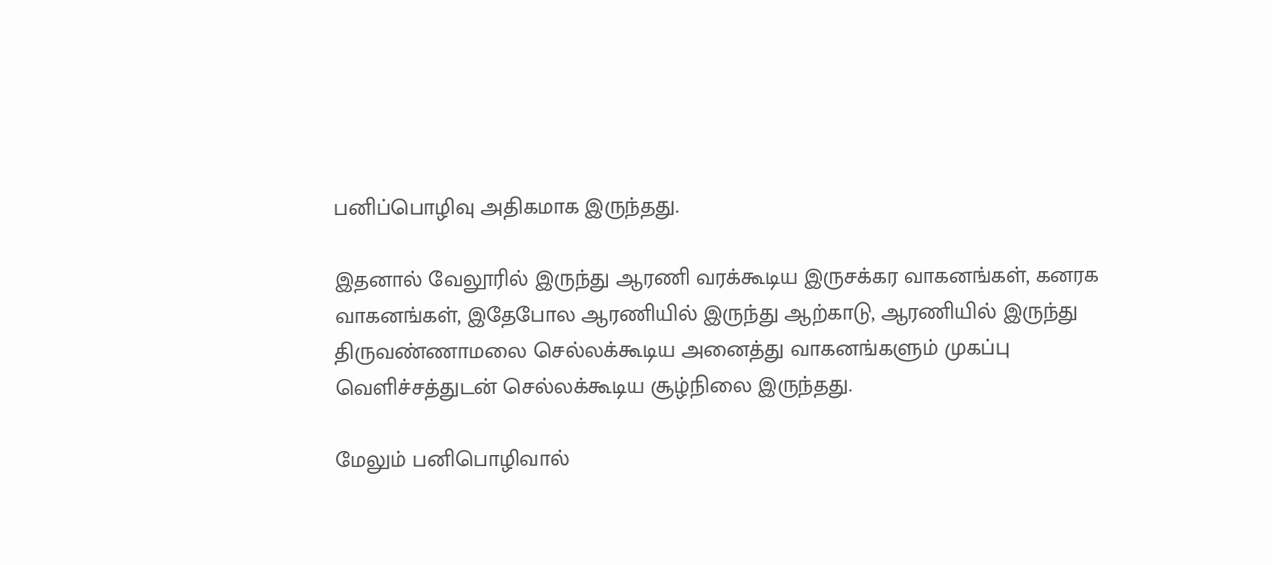பனிப்பொழிவு அதிகமாக இருந்தது.

இதனால் வேலூரில் இருந்து ஆரணி வரக்கூடிய இருசக்கர வாகனங்கள், கனரக வாகனங்கள், இதேபோல ஆரணியில் இருந்து ஆற்காடு, ஆரணியில் இருந்து திருவண்ணாமலை செல்லக்கூடிய அனைத்து வாகனங்களும் முகப்பு வெளிச்சத்துடன் செல்லக்கூடிய சூழ்நிலை இருந்தது.

மேலும் பனிபொழிவால்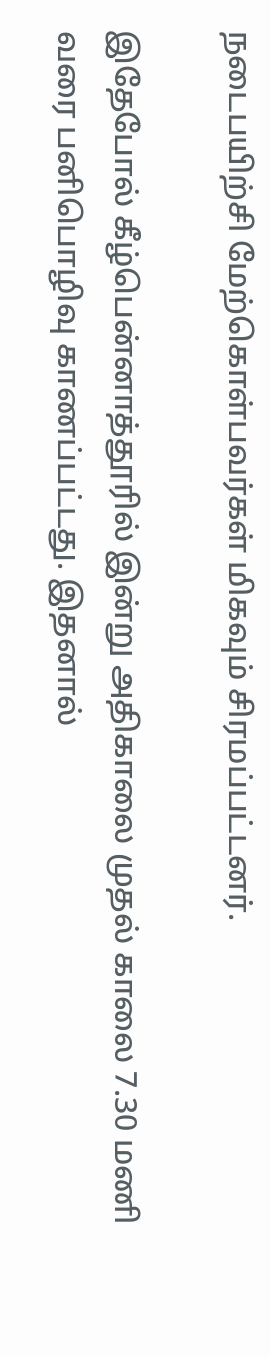நடைபயிற்சி மேற்கொள்பவர்கள் மிகவும் சிரமப்பட்டனர்.

இதேபோல் கீழ்பென்னாத்தூரில் இன்று அதிகாலை முதல் காலை 7.30 மணி வரை பனிபொழிவு காணப்பட்டது. இதனால்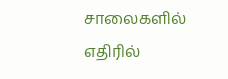சாலைகளில் எதிரில்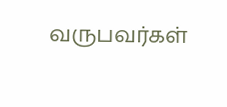வருபவர்கள்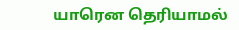யாரென தெரியாமல்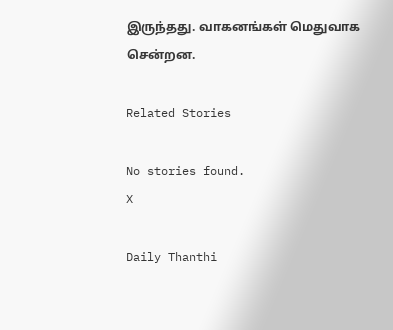இருந்தது. வாகனங்கள் மெதுவாக சென்றன.

Related Stories

No stories found.
X

Daily Thanthi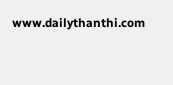www.dailythanthi.com